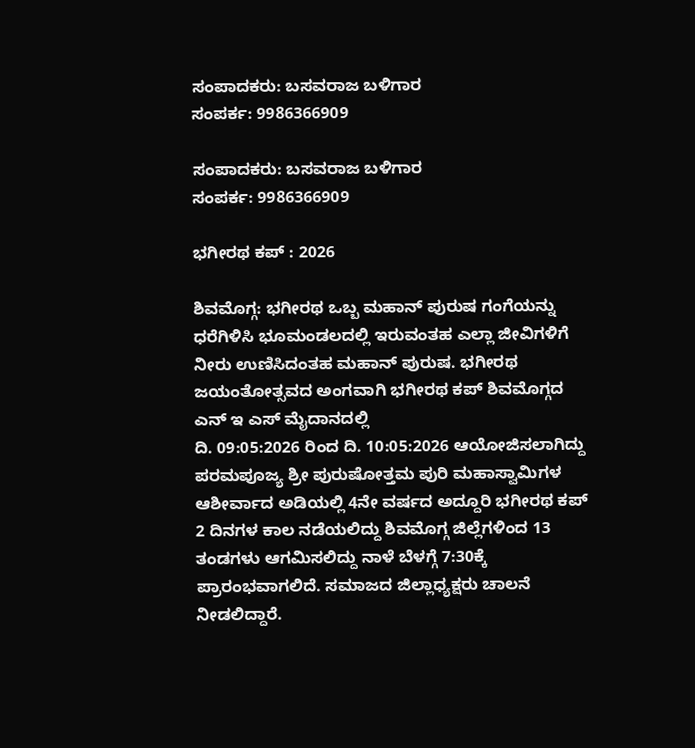ಸಂಪಾದಕರು: ಬಸವರಾಜ ಬಳಿಗಾರ
ಸಂಪರ್ಕ: 9986366909

ಸಂಪಾದಕರು: ಬಸವರಾಜ ಬಳಿಗಾರ
ಸಂಪರ್ಕ: 9986366909

ಭಗೀರಥ ಕಪ್ : 2026

ಶಿವಮೊಗ್ಗ: ಭಗೀರಥ ಒಬ್ಬ ಮಹಾನ್ ಪುರುಷ ಗಂಗೆಯನ್ನು ಧರೆಗಿಳಿಸಿ ಭೂಮಂಡಲದಲ್ಲಿ ಇರುವಂತಹ ಎಲ್ಲಾ ಜೀವಿಗಳಿಗೆ ನೀರು ಉಣಿಸಿದಂತಹ ಮಹಾನ್ ಪುರುಷ. ಭಗೀರಥ ಜಯಂತೋತ್ಸವದ ಅಂಗವಾಗಿ ಭಗೀರಥ ಕಪ್ ಶಿವಮೊಗ್ಗದ ಎನ್‌ ಇ ಎಸ್ ಮೈದಾನದಲ್ಲಿ
ದಿ. 09:05:2026 ರಿಂದ ದಿ. 10:05:2026 ಆಯೋಜಿಸಲಾಗಿದ್ದು ಪರಮಪೂಜ್ಯ ಶ್ರೀ ಪುರುಷೋತ್ತಮ ಪುರಿ ಮಹಾಸ್ವಾಮಿಗಳ ಆಶೀರ್ವಾದ ಅಡಿಯಲ್ಲಿ 4ನೇ ವರ್ಷದ ಅದ್ದೂರಿ ಭಗೀರಥ ಕಪ್ 2 ದಿನಗಳ ಕಾಲ ನಡೆಯಲಿದ್ದು ಶಿವಮೊಗ್ಗ ಜಿಲ್ಲೆಗಳಿಂದ 13 ತಂಡಗಳು ಆಗಮಿಸಲಿದ್ದು ನಾಳೆ ಬೆಳಗ್ಗೆ 7:30ಕ್ಕೆ ಪ್ರಾರಂಭವಾಗಲಿದೆ. ಸಮಾಜದ ಜಿಲ್ಲಾಧ್ಯಕ್ಷರು ಚಾಲನೆ ನೀಡಲಿದ್ದಾರೆ.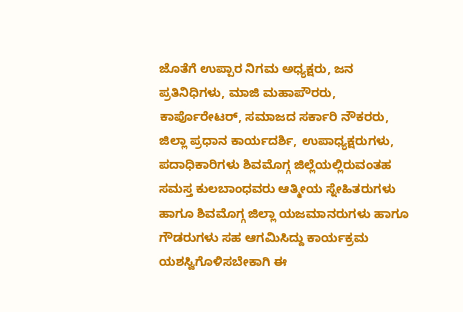ಜೊತೆಗೆ ಉಪ್ಪಾರ ನಿಗಮ ಅಧ್ಯಕ್ಷರು, ಜನ ಪ್ರತಿನಿಧಿಗಳು, ಮಾಜಿ ಮಹಾಪೌರರು, ಕಾರ್ಪೊರೇಟರ್, ಸಮಾಜದ ಸರ್ಕಾರಿ ನೌಕರರು, ಜಿಲ್ಲಾ ಪ್ರಧಾನ ಕಾರ್ಯದರ್ಶಿ, ಉಪಾಧ್ಯಕ್ಷರುಗಳು, ಪದಾಧಿಕಾರಿಗಳು ಶಿವಮೊಗ್ಗ ಜಿಲ್ಲೆಯಲ್ಲಿರುವಂತಹ ಸಮಸ್ತ ಕುಲಬಾಂಧವರು ಆತ್ಮೀಯ ಸ್ನೇಹಿತರುಗಳು ಹಾಗೂ ಶಿವಮೊಗ್ಗ ಜಿಲ್ಲಾ ಯಜಮಾನರುಗಳು ಹಾಗೂ ಗೌಡರುಗಳು ಸಹ ಆಗಮಿಸಿದ್ದು ಕಾರ್ಯಕ್ರಮ ಯಶಸ್ವಿಗೊಳಿಸಬೇಕಾಗಿ ಈ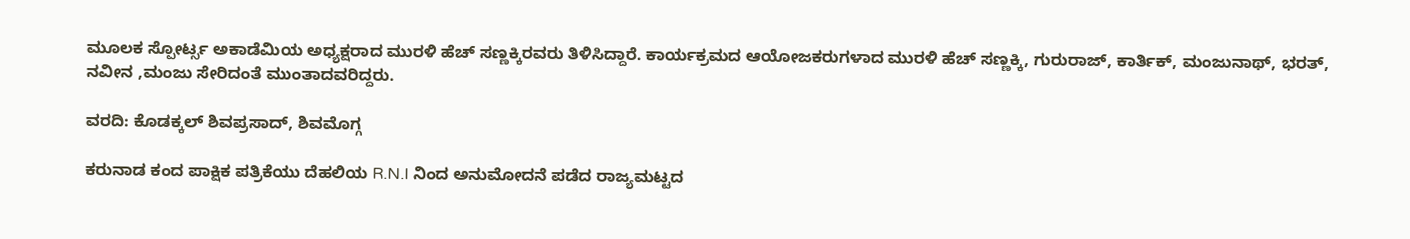ಮೂಲಕ ಸ್ಪೋರ್ಟ್ಸ ಅಕಾಡೆಮಿಯ ಅಧ್ಯಕ್ಷರಾದ ಮುರಳಿ ಹೆಚ್ ಸಣ್ಣಕ್ಕಿರವರು ತಿಳಿಸಿದ್ದಾರೆ. ಕಾರ್ಯಕ್ರಮದ ಆಯೋಜಕರುಗಳಾದ ಮುರಳಿ ಹೆಚ್ ಸಣ್ಣಕ್ಕಿ, ಗುರುರಾಜ್, ಕಾರ್ತಿಕ್, ಮಂಜುನಾಥ್, ಭರತ್, ನವೀನ ,ಮಂಜು ಸೇರಿದಂತೆ ಮುಂತಾದವರಿದ್ದರು.

ವರದಿ: ಕೊಡಕ್ಕಲ್ ಶಿವಪ್ರಸಾದ್, ಶಿವಮೊಗ್ಗ

ಕರುನಾಡ ಕಂದ ಪಾಕ್ಷಿಕ ಪತ್ರಿಕೆಯು ದೆಹಲಿಯ R.N.I ನಿಂದ ಅನುಮೋದನೆ ಪಡೆದ ರಾಜ್ಯಮಟ್ಟದ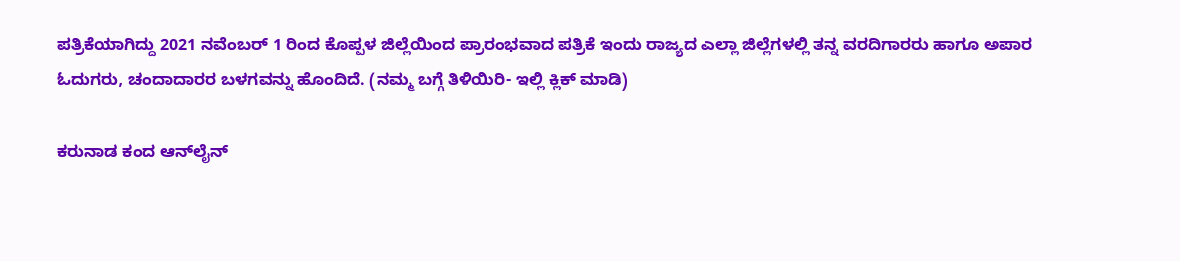ಪತ್ರಿಕೆಯಾಗಿದ್ದು 2021 ನವೆಂಬರ್ 1 ರಿಂದ ಕೊಪ್ಪಳ ಜಿಲ್ಲೆಯಿಂದ ಪ್ರಾರಂಭವಾದ ಪತ್ರಿಕೆ ಇಂದು ರಾಜ್ಯದ ಎಲ್ಲಾ ಜಿಲ್ಲೆಗಳಲ್ಲಿ ತನ್ನ ವರದಿಗಾರರು ಹಾಗೂ ಅಪಾರ ಓದುಗರು, ಚಂದಾದಾರರ ಬಳಗವನ್ನು ಹೊಂದಿದೆ. (ನಮ್ಮ ಬಗ್ಗೆ ತಿಳಿಯಿರಿ- ಇಲ್ಲಿ ಕ್ಲಿಕ್‌ ಮಾಡಿ)

ಕರುನಾಡ ಕಂದ ಆನ್‌ಲೈನ್‌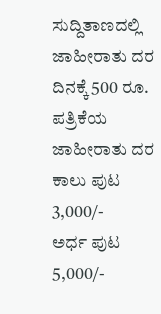ಸುದ್ದಿತಾಣದಲ್ಲಿ ಜಾಹೀರಾತು ದರ ದಿನಕ್ಕೆ 500 ರೂ.
ಪತ್ರಿಕೆಯ ಜಾಹೀರಾತು ದರ ಕಾಲು ಪುಟ 3,000/-
ಅರ್ಧ ಪುಟ 5,000/-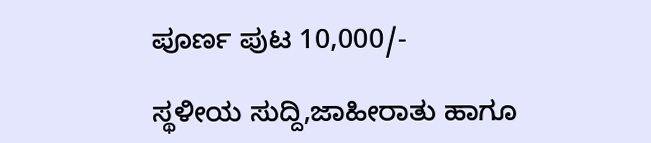ಪೂರ್ಣ ಪುಟ 10,000/-

ಸ್ಥಳೀಯ ಸುದ್ದಿ,ಜಾಹೀರಾತು ಹಾಗೂ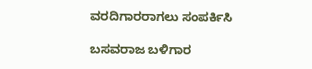ವರದಿಗಾರರಾಗಲು ಸಂಪರ್ಕಿಸಿ

ಬಸವರಾಜ ಬಳಿಗಾರ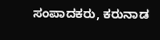ಸಂಪಾದಕರು, ಕರುನಾಡ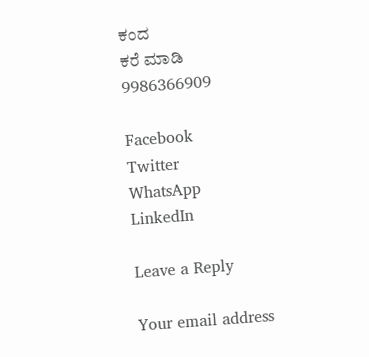ಕಂದ
ಕರೆ ಮಾಡಿ 9986366909

Facebook
Twitter
WhatsApp
LinkedIn

Leave a Reply

Your email address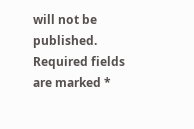will not be published. Required fields are marked *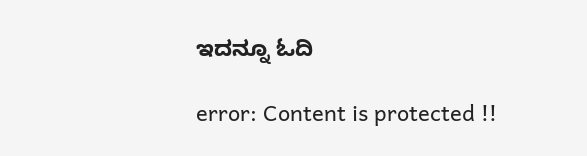ಇದನ್ನೂ ಓದಿ

error: Content is protected !!